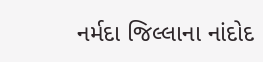નર્મદા જિલ્લાના નાંદોદ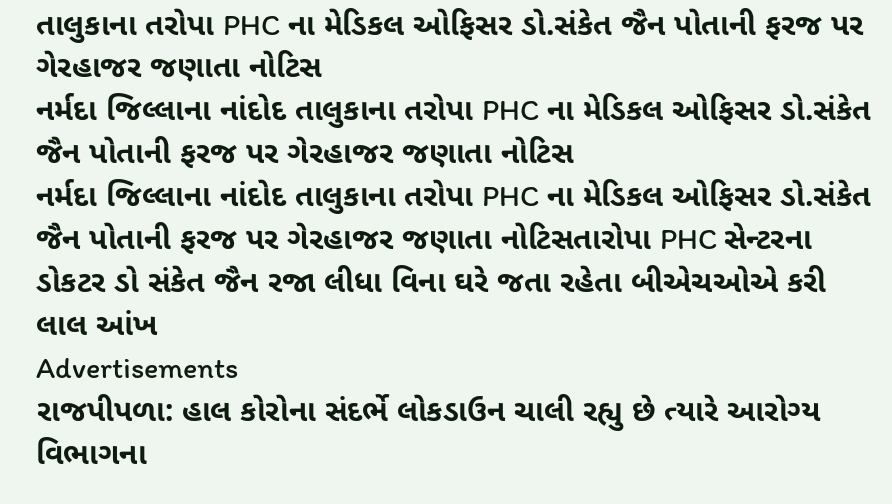તાલુકાના તરોપા PHC ના મેડિકલ ઓફિસર ડો.સંકેત જૈન પોતાની ફરજ પર ગેરહાજર જણાતા નોટિસ
નર્મદા જિલ્લાના નાંદોદ તાલુકાના તરોપા PHC ના મેડિકલ ઓફિસર ડો.સંકેત જૈન પોતાની ફરજ પર ગેરહાજર જણાતા નોટિસ
નર્મદા જિલ્લાના નાંદોદ તાલુકાના તરોપા PHC ના મેડિકલ ઓફિસર ડો.સંકેત જૈન પોતાની ફરજ પર ગેરહાજર જણાતા નોટિસતારોપા PHC સેન્ટરના ડોકટર ડો સંકેત જૈન રજા લીધા વિના ઘરે જતા રહેતા બીએચઓએ કરી લાલ આંખ
Advertisements
રાજપીપળા: હાલ કોરોના સંદર્ભે લોકડાઉન ચાલી રહ્યુ છે ત્યારે આરોગ્ય વિભાગના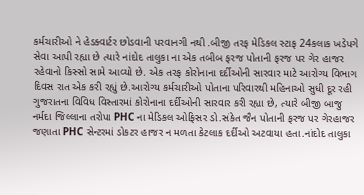કર્મચારીઓ ને હેડક્વાર્ટર છોડવાની પરવાનગી નથી .બીજી તરફ મેડિકલ સ્ટાફ 24કલાક ખડેપગે સેવા આપી રહ્યા છે ત્યારે નાંદોદ તાલુકા ના એક તબીબ ફરજ પોતાની ફરજ પર ગેર હાજર રહેવાનો કિસ્સો સામે આવ્યો છે. એક તરફ કોરોનાના દર્દીઓની સારવાર માટે આરોગ્ય વિભાગ દિવસ રાત એક કરી રહ્યું છે.આરોગ્ય કર્મચારીઓ પોતાના પરિવારથી મહિનાઓ સુધી દૂર રહી ગુજરાતના વિવિધ વિસ્તારમાં કોરોનાના દર્દીઓની સારવાર કરી રહ્યા છે, ત્યારે બીજી બાજુ નર્મદા જિલ્લાના તરોપા PHC ના મેડિકલ ઓફિસર ડો.સંકેત જૈન પોતાની ફરજ પર ગેરહાજર જણાતા PHC સેન્ટરમાં ડોકટર હાજર ન મળતા કેટલાક દર્દીઓ અટવાયા હતા.નાંદોદ તાલુકા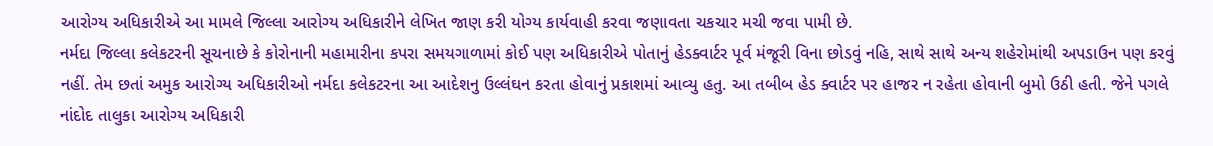આરોગ્ય અધિકારીએ આ મામલે જિલ્લા આરોગ્ય અધિકારીને લેખિત જાણ કરી યોગ્ય કાર્યવાહી કરવા જણાવતા ચકચાર મચી જવા પામી છે.
નર્મદા જિલ્લા કલેકટરની સૂચનાછે કે કોરોનાની મહામારીના કપરા સમયગાળામાં કોઈ પણ અધિકારીએ પોતાનું હેડક્વાર્ટર પૂર્વ મંજૂરી વિના છોડવું નહિ, સાથે સાથે અન્ય શહેરોમાંથી અપડાઉન પણ કરવું નહીં. તેમ છતાં અમુક આરોગ્ય અધિકારીઓ નર્મદા કલેકટરના આ આદેશનુ ઉલ્લંઘન કરતા હોવાનું પ્રકાશમાં આવ્યુ હતુ. આ તબીબ હેડ ક્વાર્ટર પર હાજર ન રહેતા હોવાની બુમો ઉઠી હતી. જેને પગલે નાંદોદ તાલુકા આરોગ્ય અધિકારી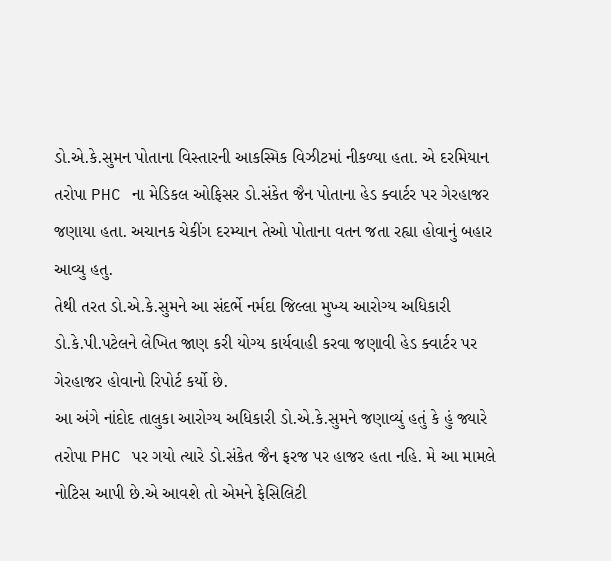ડો.એ.કે.સુમન પોતાના વિસ્તારની આકસ્મિક વિઝીટમાં નીકળ્યા હતા. એ દરમિયાન તરોપા PHC ના મેડિકલ ઓફિસર ડો.સંકેત જૈન પોતાના હેડ ક્વાર્ટર પર ગેરહાજર જણાયા હતા. અચાનક ચેકીંગ દરમ્યાન તેઓ પોતાના વતન જતા રહ્યા હોવાનું બહાર આવ્યુ હતુ.
તેથી તરત ડો.એ.કે.સુમને આ સંદર્ભે નર્મદા જિલ્લા મુખ્ય આરોગ્ય અધિકારી ડો.કે.પી.પટેલને લેખિત જાણ કરી યોગ્ય કાર્યવાહી કરવા જણાવી હેડ ક્વાર્ટર પર ગેરહાજર હોવાનો રિપોર્ટ કર્યો છે.
આ અંગે નાંદોદ તાલુકા આરોગ્ય અધિકારી ડો.એ.કે.સુમને જણાવ્યું હતું કે હું જ્યારે તરોપા PHC પર ગયો ત્યારે ડો.સંકેત જૈન ફરજ પર હાજર હતા નહિ. મે આ મામલે નોટિસ આપી છે.એ આવશે તો એમને ફેસિલિટી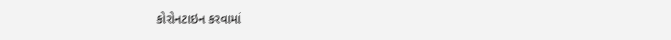કોરોનટાઇન કરવામાં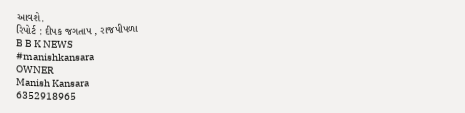આવશે.
રિપોર્ટ : દીપક જગતાપ , રાજપીપળા
B B K NEWS
#manishkansara
OWNER
Manish Kansara
6352918965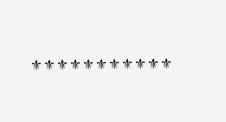⚜⚜⚜⚜⚜⚜⚜⚜⚜⚜⚜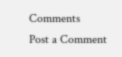Comments
Post a Comment